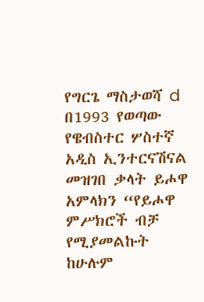የግርጌ ማስታወሻ d በ1993 የወጣው የዌብስተር ሦስተኛ አዲስ ኢንተርናሽናል መዝገበ ቃላት ይሖዋ አምላክን “የይሖዋ ምሥክሮች ብቻ የሚያመልኩት ከሁሉም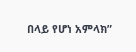በላይ የሆነ አምላክ”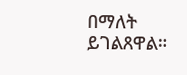በማለት ይገልጸዋል።